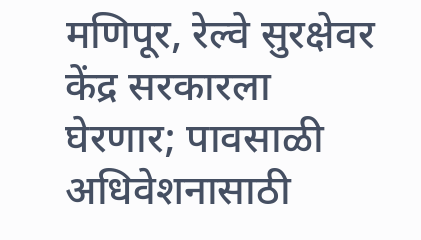मणिपूर, रेल्वे सुरक्षेवर केंद्र सरकारला घेरणार; पावसाळी अधिवेशनासाठी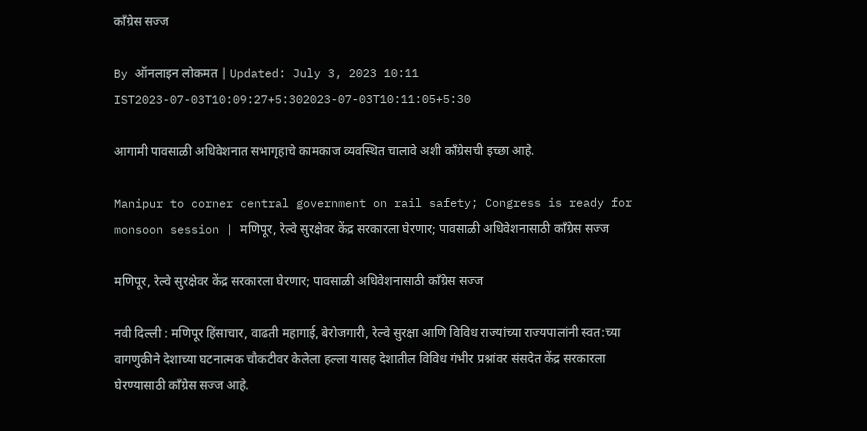काँग्रेस सज्ज

By ऑनलाइन लोकमत | Updated: July 3, 2023 10:11 IST2023-07-03T10:09:27+5:302023-07-03T10:11:05+5:30

आगामी पावसाळी अधिवेशनात सभागृहाचे कामकाज व्यवस्थित चालावे अशी काँग्रेसची इच्छा आहे.

Manipur to corner central government on rail safety; Congress is ready for monsoon session | मणिपूर, रेल्वे सुरक्षेवर केंद्र सरकारला घेरणार; पावसाळी अधिवेशनासाठी काँग्रेस सज्ज

मणिपूर, रेल्वे सुरक्षेवर केंद्र सरकारला घेरणार; पावसाळी अधिवेशनासाठी काँग्रेस सज्ज

नवी दिल्ली : मणिपूर हिंसाचार, वाढती महागाई, बेरोजगारी, रेल्वे सुरक्षा आणि विविध राज्यांच्या राज्यपालांनी स्वत:च्या वागणुकीने देशाच्या घटनात्मक चौकटीवर केलेला हल्ला यासह देशातील विविध गंभीर प्रश्नांवर संसदेत केंद्र सरकारला घेरण्यासाठी काँग्रेस सज्ज आहे.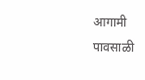आगामी पावसाळी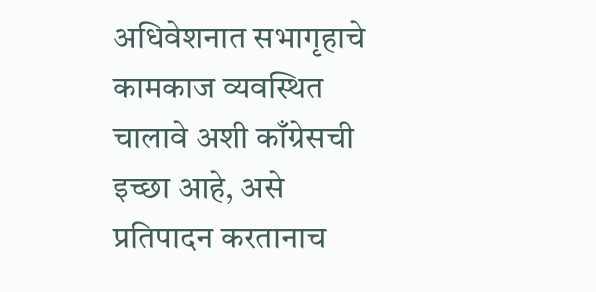अधिवेशनात सभागृहाचे कामकाज व्यवस्थित चालावे अशी काँग्रेसची इच्छा आहे, असे प्रतिपादन करतानाच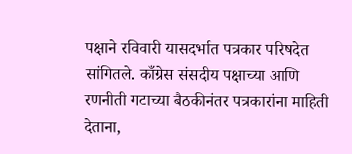पक्षाने रविवारी यासदर्भात पत्रकार परिषदेत सांगितले. काँग्रेस संसदीय पक्षाच्या आणि रणनीती गटाच्या बैठकीनंतर पत्रकारांना माहिती देताना,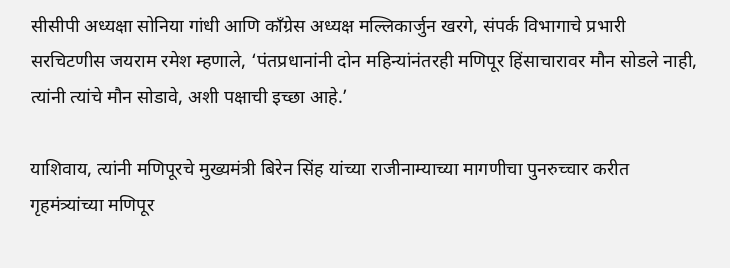सीसीपी अध्यक्षा सोनिया गांधी आणि काँग्रेस अध्यक्ष मल्लिकार्जुन खरगे, संपर्क विभागाचे प्रभारी सरचिटणीस जयराम रमेश म्हणाले, ‘पंतप्रधानांनी दोन महिन्यांनंतरही मणिपूर हिंसाचारावर मौन सोडले नाही, त्यांनी त्यांचे मौन सोडावे, अशी पक्षाची इच्छा आहे.’

याशिवाय, त्यांनी मणिपूरचे मुख्यमंत्री बिरेन सिंह यांच्या राजीनाम्याच्या मागणीचा पुनरुच्चार करीत गृहमंत्र्यांच्या मणिपूर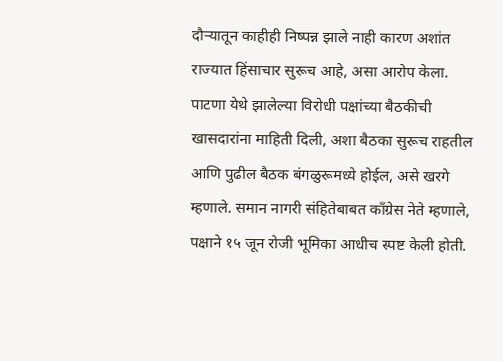दौऱ्यातून काहीही निष्पन्न झाले नाही कारण अशांत राज्यात हिंसाचार सुरूच आहे, असा आरोप केला. पाटणा येथे झालेल्या विरोधी पक्षांच्या बैठकीची खासदारांना माहिती दिली, अशा बैठका सुरूच राहतील आणि पुढील बैठक बंगळुरूमध्ये होईल, असे खरगे म्हणाले. समान नागरी संहितेबाबत काँग्रेस नेते म्हणाले, पक्षाने १५ जून रोजी भूमिका आधीच स्पष्ट केली होती.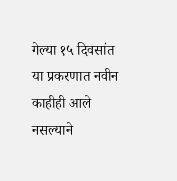गेल्या १५ दिवसांत या प्रकरणात नवीन काहीही आले नसल्याने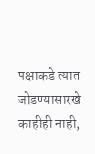पक्षाकडे त्यात जोडण्यासारखे काहीही नाही,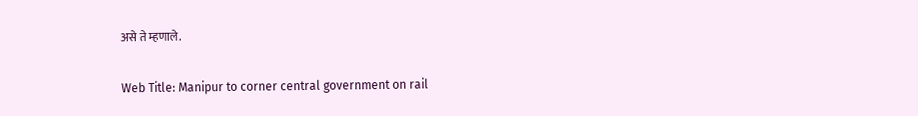असे ते म्हणाले.

Web Title: Manipur to corner central government on rail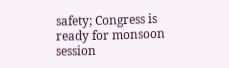safety; Congress is ready for monsoon session